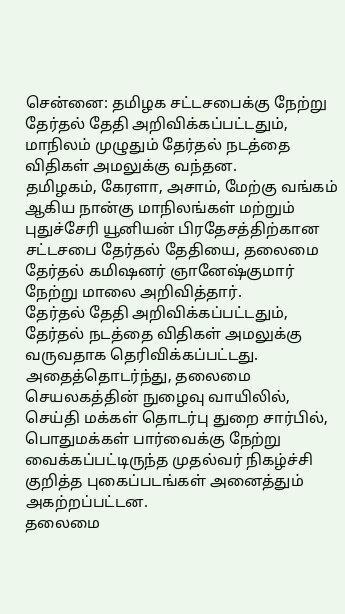சென்னை: தமிழக சட்டசபைக்கு நேற்று தேர்தல் தேதி அறிவிக்கப்பட்டதும், மாநிலம் முழுதும் தேர்தல் நடத்தை விதிகள் அமலுக்கு வந்தன.
தமிழகம், கேரளா, அசாம், மேற்கு வங்கம் ஆகிய நான்கு மாநிலங்கள் மற்றும் புதுச்சேரி யூனியன் பிரதேசத்திற்கான சட்டசபை தேர்தல் தேதியை, தலைமை தேர்தல் கமிஷனர் ஞானேஷ்குமார் நேற்று மாலை அறிவித்தார்.
தேர்தல் தேதி அறிவிக்கப்பட்டதும், தேர்தல் நடத்தை விதிகள் அமலுக்கு வருவதாக தெரிவிக்கப்பட்டது. அதைத்தொடர்ந்து, தலைமை செயலகத்தின் நுழைவு வாயிலில், செய்தி மக்கள் தொடர்பு துறை சார்பில், பொதுமக்கள் பார்வைக்கு நேற்று வைக்கப்பட்டிருந்த முதல்வர் நிகழ்ச்சி குறித்த புகைப்படங்கள் அனைத்தும் அகற்றப்பட்டன.
தலைமை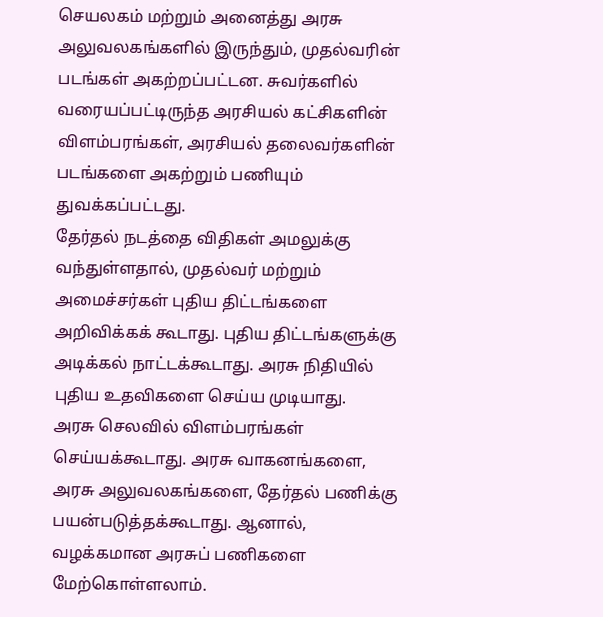செயலகம் மற்றும் அனைத்து அரசு அலுவலகங்களில் இருந்தும், முதல்வரின் படங்கள் அகற்றப்பட்டன. சுவர்களில் வரையப்பட்டிருந்த அரசியல் கட்சிகளின் விளம்பரங்கள், அரசியல் தலைவர்களின் படங்களை அகற்றும் பணியும் துவக்கப்பட்டது.
தேர்தல் நடத்தை விதிகள் அமலுக்கு வந்துள்ளதால், முதல்வர் மற்றும் அமைச்சர்கள் புதிய திட்டங்களை அறிவிக்கக் கூடாது. புதிய திட்டங்களுக்கு அடிக்கல் நாட்டக்கூடாது. அரசு நிதியில் புதிய உதவிகளை செய்ய முடியாது.
அரசு செலவில் விளம்பரங்கள் செய்யக்கூடாது. அரசு வாகனங்களை, அரசு அலுவலகங்களை, தேர்தல் பணிக்கு பயன்படுத்தக்கூடாது. ஆனால், வழக்கமான அரசுப் பணிகளை மேற்கொள்ளலாம்.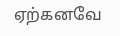ஏற்கனவே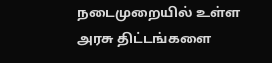நடைமுறையில் உள்ள அரசு திட்டங்களை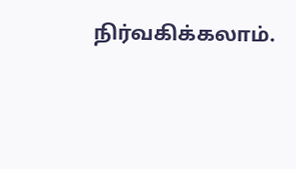நிர்வகிக்கலாம்.